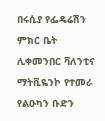በሩሲያ የፌዴሬሽን ምክር ቤት ሊቀመንበር ቫለንቲና ማትቪዬንኮ የተመራ የልዑካን ቡድን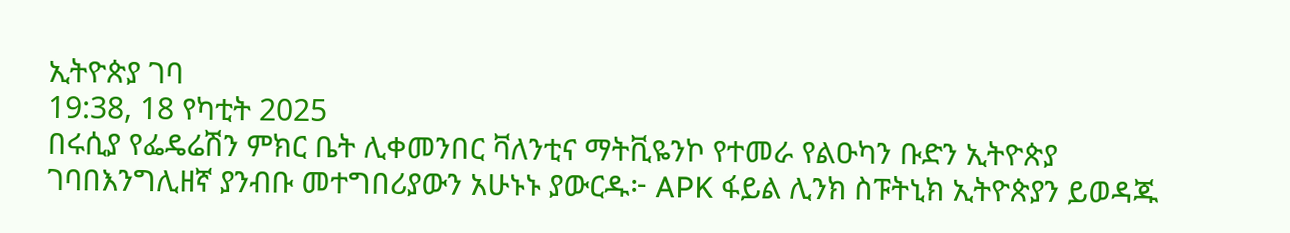ኢትዮጵያ ገባ
19:38, 18 የካቲት 2025
በሩሲያ የፌዴሬሽን ምክር ቤት ሊቀመንበር ቫለንቲና ማትቪዬንኮ የተመራ የልዑካን ቡድን ኢትዮጵያ ገባበእንግሊዘኛ ያንብቡ መተግበሪያውን አሁኑኑ ያውርዱ፦ APK ፋይል ሊንክ ስፑትኒክ ኢትዮጵያን ይወዳጁ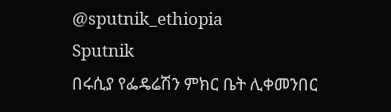@sputnik_ethiopia
Sputnik
በሩሲያ የፌዴሬሽን ምክር ቤት ሊቀመንበር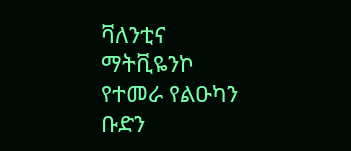ቫለንቲና ማትቪዬንኮ የተመራ የልዑካን ቡድን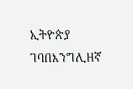ኢትዮጵያ ገባበእንግሊዘኛ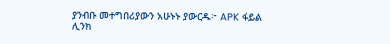ያንብቡ መተግበሪያውን አሁኑኑ ያውርዱ፦ APK ፋይል ሊንክ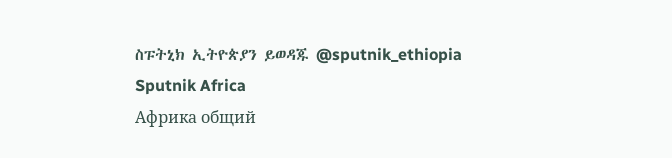ስፑትኒክ ኢትዮጵያን ይወዳጁ @sputnik_ethiopia
Sputnik Africa
Африка общий